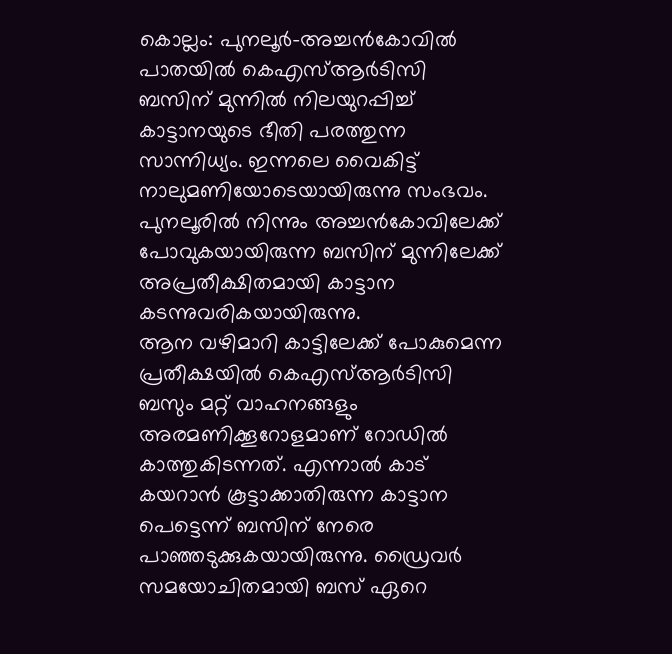കൊല്ലം: പുനലൂർ-അച്ചൻകോവിൽ പാതയിൽ കെഎസ്ആർടിസി ബസിന് മുന്നിൽ നിലയുറപ്പിച്ച് കാട്ടാനയുടെ ഭീതി പരത്തുന്ന സാന്നിധ്യം. ഇന്നലെ വൈകിട്ട് നാലുമണിയോടെയായിരുന്നു സംഭവം. പുനലൂരിൽ നിന്നും അച്ചൻകോവിലേക്ക് പോവുകയായിരുന്ന ബസിന് മുന്നിലേക്ക് അപ്രതീക്ഷിതമായി കാട്ടാന കടന്നുവരികയായിരുന്നു.
ആന വഴിമാറി കാട്ടിലേക്ക് പോകുമെന്ന പ്രതീക്ഷയിൽ കെഎസ്ആർടിസി ബസും മറ്റ് വാഹനങ്ങളും അരമണിക്കൂറോളമാണ് റോഡിൽ കാത്തുകിടന്നത്. എന്നാൽ കാട് കയറാൻ കൂട്ടാക്കാതിരുന്ന കാട്ടാന പെട്ടെന്ന് ബസിന് നേരെ പാഞ്ഞടുക്കുകയായിരുന്നു. ഡ്രൈവർ സമയോചിതമായി ബസ് ഏറെ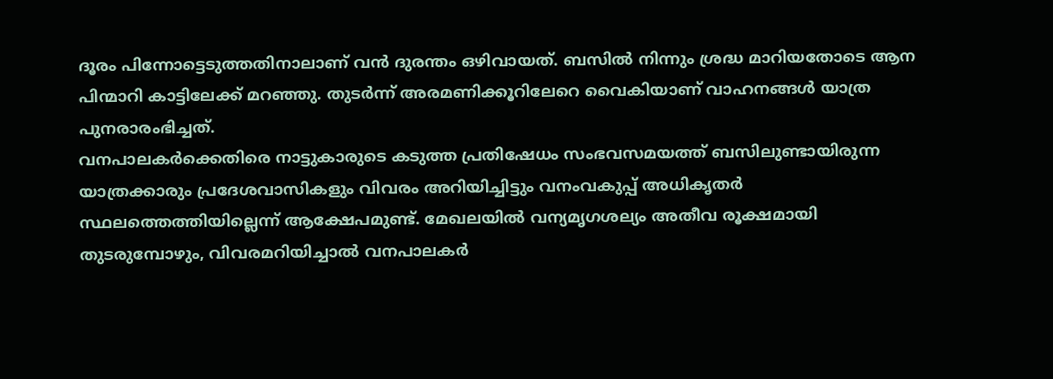ദൂരം പിന്നോട്ടെടുത്തതിനാലാണ് വൻ ദുരന്തം ഒഴിവായത്. ബസിൽ നിന്നും ശ്രദ്ധ മാറിയതോടെ ആന പിന്മാറി കാട്ടിലേക്ക് മറഞ്ഞു. തുടർന്ന് അരമണിക്കൂറിലേറെ വൈകിയാണ് വാഹനങ്ങൾ യാത്ര പുനരാരംഭിച്ചത്.
വനപാലകർക്കെതിരെ നാട്ടുകാരുടെ കടുത്ത പ്രതിഷേധം സംഭവസമയത്ത് ബസിലുണ്ടായിരുന്ന യാത്രക്കാരും പ്രദേശവാസികളും വിവരം അറിയിച്ചിട്ടും വനംവകുപ്പ് അധികൃതർ സ്ഥലത്തെത്തിയില്ലെന്ന് ആക്ഷേപമുണ്ട്. മേഖലയിൽ വന്യമൃഗശല്യം അതീവ രൂക്ഷമായി തുടരുമ്പോഴും, വിവരമറിയിച്ചാൽ വനപാലകർ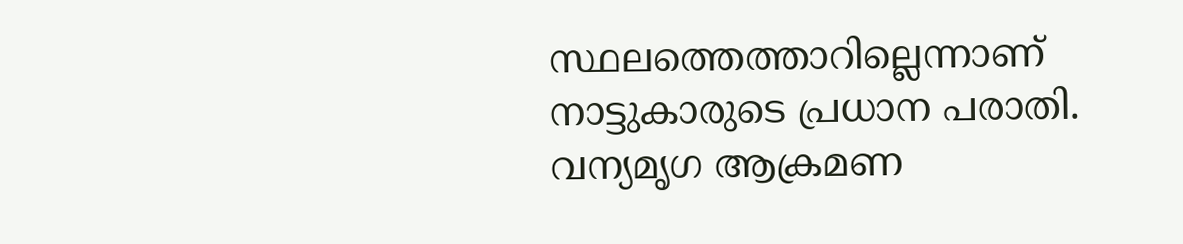സ്ഥലത്തെത്താറില്ലെന്നാണ് നാട്ടുകാരുടെ പ്രധാന പരാതി. വന്യമൃഗ ആക്രമണ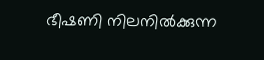ഭീഷണി നിലനിൽക്കുന്ന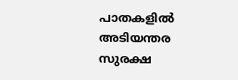പാതകളിൽ അടിയന്തര സുരക്ഷ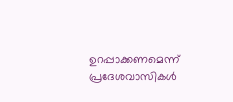ഉറപ്പാക്കണമെന്ന് പ്രദേശവാസികൾ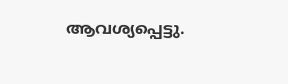ആവശ്യപ്പെട്ടു.